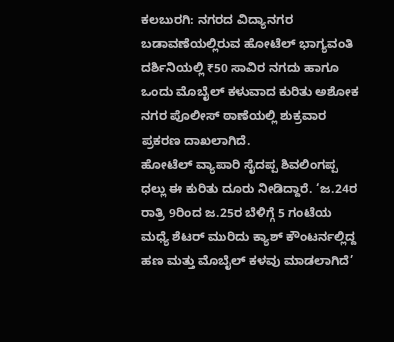ಕಲಬುರಗಿ: ನಗರದ ವಿದ್ಯಾನಗರ ಬಡಾವಣೆಯಲ್ಲಿರುವ ಹೋಟೆಲ್ ಭಾಗ್ಯವಂತಿ ದರ್ಶಿನಿಯಲ್ಲಿ ₹50 ಸಾವಿರ ನಗದು ಹಾಗೂ ಒಂದು ಮೊಬೈಲ್ ಕಳುವಾದ ಕುರಿತು ಅಶೋಕ ನಗರ ಪೊಲೀಸ್ ಠಾಣೆಯಲ್ಲಿ ಶುಕ್ರವಾರ ಪ್ರಕರಣ ದಾಖಲಾಗಿದೆ.
ಹೋಟೆಲ್ ವ್ಯಾಪಾರಿ ಸೈದಪ್ಪ ಶಿವಲಿಂಗಪ್ಪ ಧಲ್ಲು ಈ ಕುರಿತು ದೂರು ನೀಡಿದ್ದಾರೆ. ‘ಜ.24ರ ರಾತ್ರಿ 9ರಿಂದ ಜ.25ರ ಬೆಳಿಗ್ಗೆ 5 ಗಂಟೆಯ ಮಧ್ಯೆ ಶೆಟರ್ ಮುರಿದು ಕ್ಯಾಶ್ ಕೌಂಟರ್ನಲ್ಲಿದ್ದ ಹಣ ಮತ್ತು ಮೊಬೈಲ್ ಕಳವು ಮಾಡಲಾಗಿದೆ’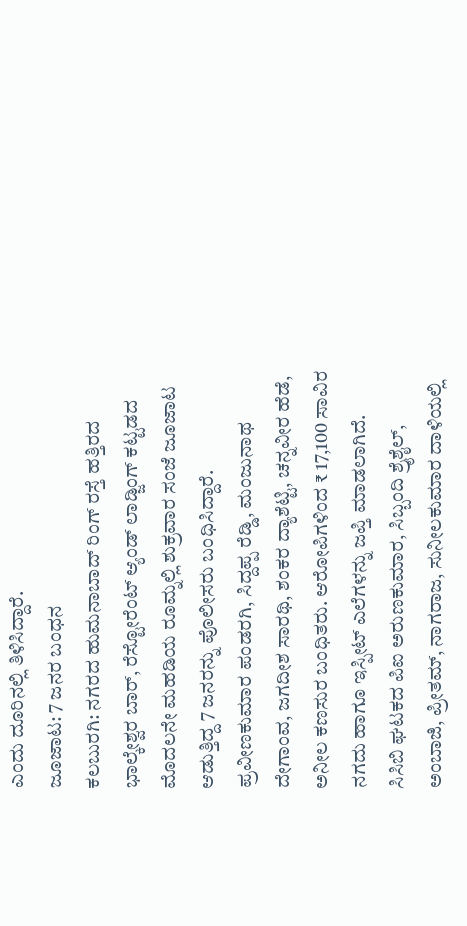ಎಂದು ದೂರಿನಲ್ಲಿ ತಿಳಿಸಿದ್ದಾರೆ.
ಜೂಜಾಟ: 7 ಜನರ ಬಂಧನ
ಕಲಬುರಗಿ: ನಗರದ ಹುಮನಾಬಾದ್ ರಿಂಗ್ ರಸ್ತೆ ಹತ್ತಿರದ ಭಾಲ್ಕೇಶ್ವರ ಬಾರ್, ರೆಸ್ಟೋರೆಂಟ್ ಆ್ಯಂಡ್ ಲಾಡ್ಜಿಂಗ್ ಕಟ್ಟಡದ ಮೊದಲನೇ ಮಹಡಿಯ ರೂಮ್ನಲ್ಲಿ ಶುಕ್ರವಾರ ಸಂಜೆ ಜೂಜಾಟ ಆಡುತ್ತಿದ್ದ 7 ಜನರನ್ನು ಪೊಲೀಸರು ಬಂಧಿಸಿದ್ದಾರೆ.
ಪ್ರವೀಣಕುಮಾರ ಪಂಡರಗಿ, ಸಿದ್ದಪ್ಪ ರೆಡ್ಡಿ, ಮಂಜುನಾಥ ದೇಗಾಂವ, ಜಗದೀಶ ಸಾರಥಿ, ಶಂಕರ ದ್ಯಾಶೆಟ್ಟಿ, ಚನ್ನವೀರ ಹೆಡೆ, ಅನೀಲ ಕಣಸುರ ಬಂಧಿತರು. ಆರೋಪಿಗಳಿಂದ ₹ 17,100 ಸಾವಿರ ನಗದು ಹಾಗೂ ಇಸ್ಪೀಟ್ ಎಲೆಗಳನ್ನು ಜಪ್ತಿ ಮಾಡಲಾಗಿದೆ.
ಸಿಸಿಬಿ ಘಟಕದ ಪಿಐ ಅರುಣಕುಮಾರ, ಸಿಬ್ಬಂದಿ ಶ್ರೈಶೈಲ್, ಅಂಬಾಜಿ, ಪ್ರೀತಮ್, ನಾಗರಾಜ, ಸುನೀಲಕುಮಾರ ದಾಳಿಯಲ್ಲಿ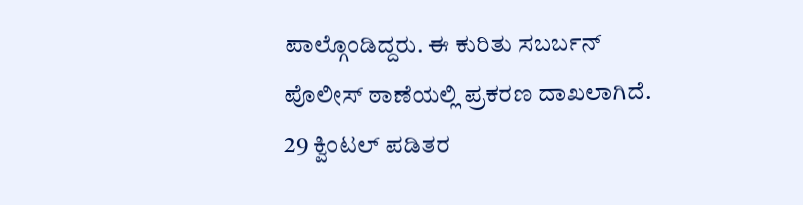ಪಾಲ್ಗೊಂಡಿದ್ದರು. ಈ ಕುರಿತು ಸಬರ್ಬನ್ ಪೊಲೀಸ್ ಠಾಣೆಯಲ್ಲಿ ಪ್ರಕರಣ ದಾಖಲಾಗಿದೆ.
29 ಕ್ವಿಂಟಲ್ ಪಡಿತರ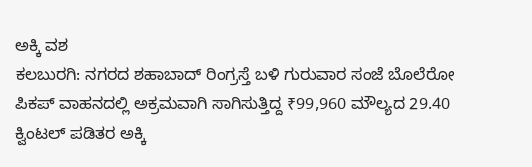ಅಕ್ಕಿ ವಶ
ಕಲಬುರಗಿ: ನಗರದ ಶಹಾಬಾದ್ ರಿಂಗ್ರಸ್ತೆ ಬಳಿ ಗುರುವಾರ ಸಂಜೆ ಬೊಲೆರೋ ಪಿಕಪ್ ವಾಹನದಲ್ಲಿ ಅಕ್ರಮವಾಗಿ ಸಾಗಿಸುತ್ತಿದ್ದ ₹99,960 ಮೌಲ್ಯದ 29.40 ಕ್ವಿಂಟಲ್ ಪಡಿತರ ಅಕ್ಕಿ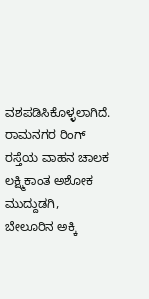ವಶಪಡಿಸಿಕೊಳ್ಳಲಾಗಿದೆ.
ರಾಮನಗರ ರಿಂಗ್ ರಸ್ತೆಯ ವಾಹನ ಚಾಲಕ ಲಕ್ಷ್ಮಿಕಾಂತ ಅಶೋಕ ಮುದ್ದುಡಗಿ, ಬೇಲೂರಿನ ಅಕ್ಕಿ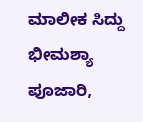ಮಾಲೀಕ ಸಿದ್ದು ಭೀಮಶ್ಯಾ ಪೂಜಾರಿ,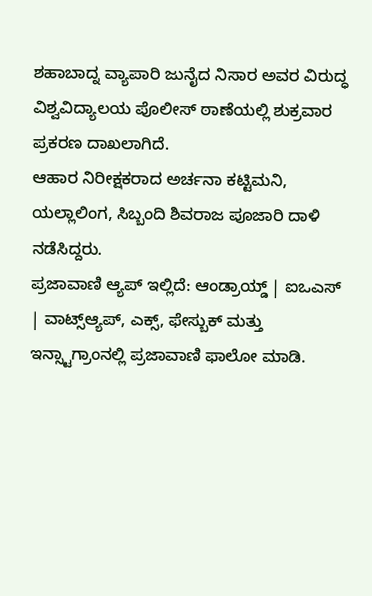ಶಹಾಬಾದ್ನ ವ್ಯಾಪಾರಿ ಜುನೈದ ನಿಸಾರ ಅವರ ವಿರುದ್ಧ ವಿಶ್ವವಿದ್ಯಾಲಯ ಪೊಲೀಸ್ ಠಾಣೆಯಲ್ಲಿ ಶುಕ್ರವಾರ ಪ್ರಕರಣ ದಾಖಲಾಗಿದೆ.
ಆಹಾರ ನಿರೀಕ್ಷಕರಾದ ಅರ್ಚನಾ ಕಟ್ಟಿಮನಿ, ಯಲ್ಲಾಲಿಂಗ, ಸಿಬ್ಬಂದಿ ಶಿವರಾಜ ಪೂಜಾರಿ ದಾಳಿ ನಡೆಸಿದ್ದರು.
ಪ್ರಜಾವಾಣಿ ಆ್ಯಪ್ ಇಲ್ಲಿದೆ: ಆಂಡ್ರಾಯ್ಡ್ | ಐಒಎಸ್ | ವಾಟ್ಸ್ಆ್ಯಪ್, ಎಕ್ಸ್, ಫೇಸ್ಬುಕ್ ಮತ್ತು ಇನ್ಸ್ಟಾಗ್ರಾಂನಲ್ಲಿ ಪ್ರಜಾವಾಣಿ ಫಾಲೋ ಮಾಡಿ.